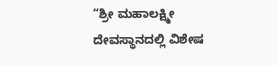“ಶ್ರೀ ಮಹಾಲಕ್ಷ್ಮೀ ದೇವಸ್ಥಾನದಲ್ಲಿ ವಿಶೇಷ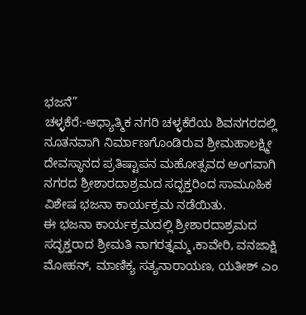ಭಜನೆ”
ಚಳ್ಳಕೆರೆ:-ಆಧ್ಯಾತ್ಮಿಕ ನಗರಿ ಚಳ್ಳಕೆರೆಯ ಶಿವನಗರದಲ್ಲಿ ನೂತನವಾಗಿ ನಿರ್ಮಾಣಗೊಂಡಿರುವ ಶ್ರೀಮಹಾಲಕ್ಷ್ಮೀ ದೇವಸ್ಥಾನದ ಪ್ರತಿಷ್ಟಾಪನ ಮಹೋತ್ಸವದ ಅಂಗವಾಗಿ ನಗರದ ಶ್ರೀಶಾರದಾಶ್ರಮದ ಸದ್ಭಕ್ತರಿಂದ ಸಾಮೂಹಿಕ ವಿಶೇಷ ಭಜನಾ ಕಾರ್ಯಕ್ರಮ ನಡೆಯಿತು.
ಈ ಭಜನಾ ಕಾರ್ಯಕ್ರಮದಲ್ಲಿ ಶ್ರೀಶಾರದಾಶ್ರಮದ ಸದ್ಭಕ್ತರಾದ ಶ್ರೀಮತಿ ನಾಗರತ್ನಮ್ಮ,ಕಾವೇರಿ, ವನಜಾಕ್ಷಿ ಮೋಹನ್, ಮಾಣಿಕ್ಯ ಸತ್ಯನಾರಾಯಣ, ಯತೀಶ್ ಎಂ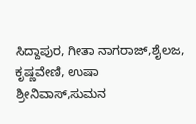ಸಿದ್ದಾಪುರ, ಗೀತಾ ನಾಗರಾಜ್,ಶೈಲಜ, ಕೃಷ್ಣವೇಣಿ, ಉಷಾ ಶ್ರೀನಿವಾಸ್,ಸುಮನ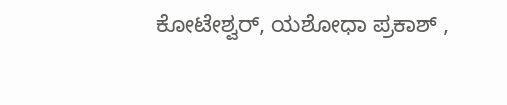ಕೋಟೇಶ್ವರ್, ಯಶೋಧಾ ಪ್ರಕಾಶ್ ,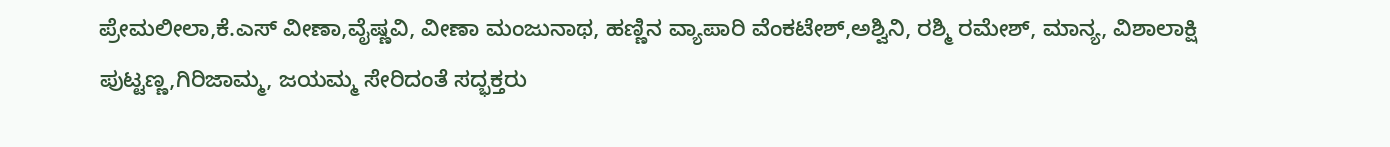ಪ್ರೇಮಲೀಲಾ,ಕೆ.ಎಸ್ ವೀಣಾ,ವೈಷ್ಣವಿ, ವೀಣಾ ಮಂಜುನಾಥ, ಹಣ್ಣಿನ ವ್ಯಾಪಾರಿ ವೆಂಕಟೇಶ್,ಅಶ್ವಿನಿ, ರಶ್ಮಿ ರಮೇಶ್, ಮಾನ್ಯ, ವಿಶಾಲಾಕ್ಷಿ ಪುಟ್ಟಣ್ಣ,ಗಿರಿಜಾಮ್ಮ, ಜಯಮ್ಮ ಸೇರಿದಂತೆ ಸದ್ಭಕ್ತರು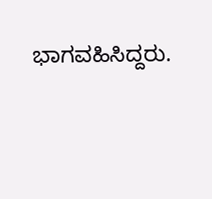ಭಾಗವಹಿಸಿದ್ದರು.